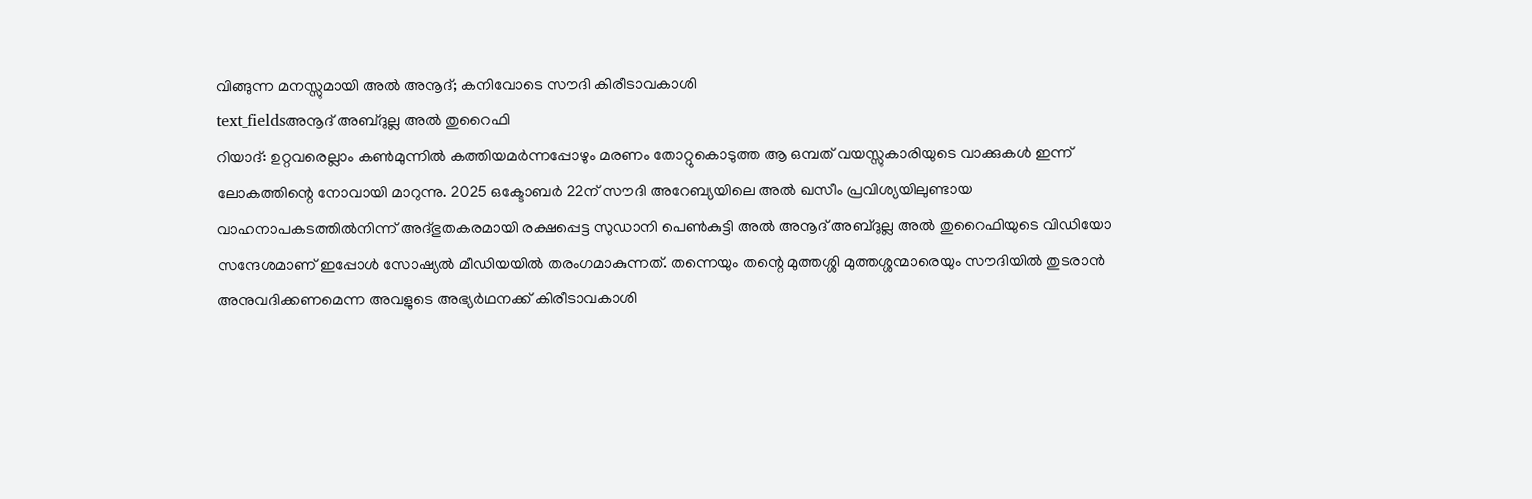വിങ്ങുന്ന മനസ്സുമായി അൽ അനൂദ്; കനിവോടെ സൗദി കിരീടാവകാശി
text_fieldsഅനൂദ് അബ്ദുല്ല അൽ തുറൈഫി
റിയാദ്: ഉറ്റവരെല്ലാം കൺമുന്നിൽ കത്തിയമർന്നപ്പോഴും മരണം തോറ്റുകൊടുത്ത ആ ഒമ്പത് വയസ്സുകാരിയുടെ വാക്കുകൾ ഇന്ന് ലോകത്തിന്റെ നോവായി മാറുന്നു. 2025 ഒക്ടോബർ 22ന് സൗദി അറേബ്യയിലെ അൽ ഖസീം പ്രവിശ്യയിലുണ്ടായ വാഹനാപകടത്തിൽനിന്ന് അദ്ഭുതകരമായി രക്ഷപ്പെട്ട സുഡാനി പെൺകുട്ടി അൽ അനൂദ് അബ്ദുല്ല അൽ തുറൈഫിയുടെ വിഡിയോ സന്ദേശമാണ് ഇപ്പോൾ സോഷ്യൽ മീഡിയയിൽ തരംഗമാകുന്നത്. തന്നെയും തന്റെ മുത്തശ്ശി മുത്തശ്ശന്മാരെയും സൗദിയിൽ തുടരാൻ അനുവദിക്കണമെന്ന അവളുടെ അഭ്യർഥനക്ക് കിരീടാവകാശി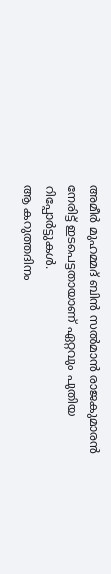അമീർ മുഹമ്മദ് ബിൻ സൽമാൻ രാജകുമാരൻ നേരിട്ട് ഇടപെട്ടതായാണ് ഏറ്റവും പുതിയ റിപ്പോർട്ടുകൾ.
ആ കറുത്തദിനം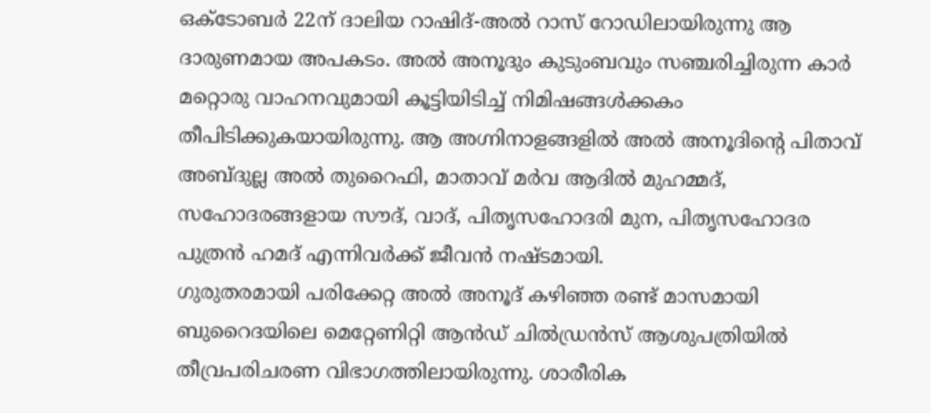ഒക്ടോബർ 22ന് ദാലിയ റാഷിദ്-അൽ റാസ് റോഡിലായിരുന്നു ആ ദാരുണമായ അപകടം. അൽ അനൂദും കുടുംബവും സഞ്ചരിച്ചിരുന്ന കാർ മറ്റൊരു വാഹനവുമായി കൂട്ടിയിടിച്ച് നിമിഷങ്ങൾക്കകം തീപിടിക്കുകയായിരുന്നു. ആ അഗ്നിനാളങ്ങളിൽ അൽ അനൂദിന്റെ പിതാവ് അബ്ദുല്ല അൽ തുറൈഫി, മാതാവ് മർവ ആദിൽ മുഹമ്മദ്, സഹോദരങ്ങളായ സൗദ്, വാദ്, പിതൃസഹോദരി മുന, പിതൃസഹോദര പുത്രൻ ഹമദ് എന്നിവർക്ക് ജീവൻ നഷ്ടമായി.
ഗുരുതരമായി പരിക്കേറ്റ അൽ അനൂദ് കഴിഞ്ഞ രണ്ട് മാസമായി ബുറൈദയിലെ മെറ്റേണിറ്റി ആൻഡ് ചിൽഡ്രൻസ് ആശുപത്രിയിൽ തീവ്രപരിചരണ വിഭാഗത്തിലായിരുന്നു. ശാരീരിക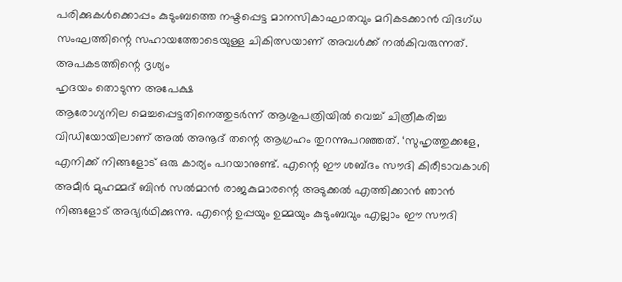പരിക്കുകൾക്കൊപ്പം കുടുംബത്തെ നഷ്ടപ്പെട്ട മാനസികാഘാതവും മറികടക്കാൻ വിദഗ്ധ സംഘത്തിന്റെ സഹായത്തോടെയുള്ള ചികിത്സയാണ് അവൾക്ക് നൽകിവരുന്നത്.
അപകടത്തിന്റെ ദൃശ്യം
ഹൃദയം തൊടുന്ന അപേക്ഷ
ആരോഗ്യനില മെച്ചപ്പെട്ടതിനെത്തുടർന്ന് ആശുപത്രിയിൽ വെച്ച് ചിത്രീകരിച്ച വിഡിയോയിലാണ് അൽ അനൂദ് തന്റെ ആഗ്രഹം തുറന്നുപറഞ്ഞത്. ‘സുഹൃത്തുക്കളേ, എനിക്ക് നിങ്ങളോട് ഒരു കാര്യം പറയാനുണ്ട്. എന്റെ ഈ ശബ്ദം സൗദി കിരീടാവകാശി അമീർ മുഹമ്മദ് ബിൻ സൽമാൻ രാജകുമാരന്റെ അടുക്കൽ എത്തിക്കാൻ ഞാൻ നിങ്ങളോട് അഭ്യർഥിക്കുന്നു. എന്റെ ഉപ്പയും ഉമ്മയും കുടുംബവും എല്ലാം ഈ സൗദി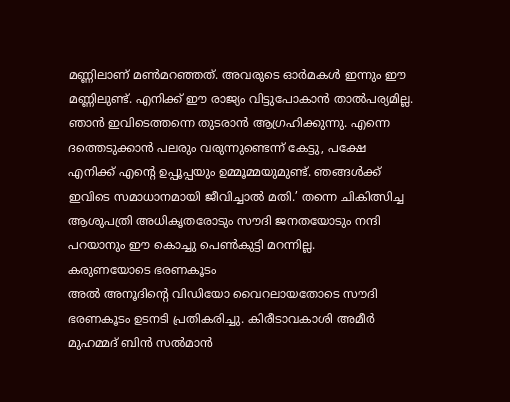മണ്ണിലാണ് മൺമറഞ്ഞത്. അവരുടെ ഓർമകൾ ഇന്നും ഈ മണ്ണിലുണ്ട്. എനിക്ക് ഈ രാജ്യം വിട്ടുപോകാൻ താൽപര്യമില്ല. ഞാൻ ഇവിടെത്തന്നെ തുടരാൻ ആഗ്രഹിക്കുന്നു. എന്നെ ദത്തെടുക്കാൻ പലരും വരുന്നുണ്ടെന്ന് കേട്ടു, പക്ഷേ എനിക്ക് എന്റെ ഉപ്പൂപ്പയും ഉമ്മൂമ്മയുമുണ്ട്. ഞങ്ങൾക്ക് ഇവിടെ സമാധാനമായി ജീവിച്ചാൽ മതി.’ തന്നെ ചികിത്സിച്ച ആശുപത്രി അധികൃതരോടും സൗദി ജനതയോടും നന്ദി പറയാനും ഈ കൊച്ചു പെൺകുട്ടി മറന്നില്ല.
കരുണയോടെ ഭരണകൂടം
അൽ അനൂദിന്റെ വിഡിയോ വൈറലായതോടെ സൗദി ഭരണകൂടം ഉടനടി പ്രതികരിച്ചു. കിരീടാവകാശി അമീർ മുഹമ്മദ് ബിൻ സൽമാൻ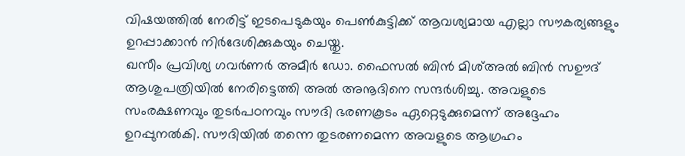വിഷയത്തിൽ നേരിട്ട് ഇടപെടുകയും പെൺകുട്ടിക്ക് ആവശ്യമായ എല്ലാ സൗകര്യങ്ങളും ഉറപ്പാക്കാൻ നിർദേശിക്കുകയും ചെയ്തു.
ഖസീം പ്രവിശ്യ ഗവർണർ അമീർ ഡോ. ഫൈസൽ ബിൻ മിശ്അൽ ബിൻ സഊദ് ആശുപത്രിയിൽ നേരിട്ടെത്തി അൽ അനൂദിനെ സന്ദർശിച്ചു. അവളുടെ സംരക്ഷണവും തുടർപഠനവും സൗദി ഭരണകൂടം ഏറ്റെടുക്കുമെന്ന് അദ്ദേഹം ഉറപ്പുനൽകി. സൗദിയിൽ തന്നെ തുടരണമെന്ന അവളുടെ ആഗ്രഹം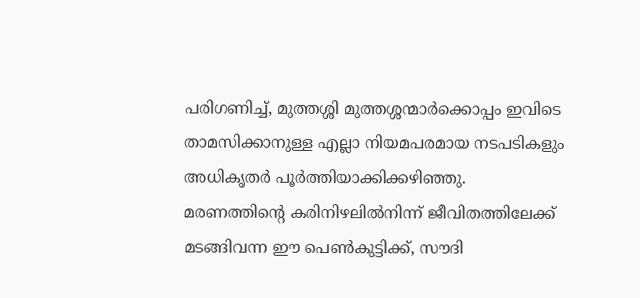പരിഗണിച്ച്, മുത്തശ്ശി മുത്തശ്ശന്മാർക്കൊപ്പം ഇവിടെ താമസിക്കാനുള്ള എല്ലാ നിയമപരമായ നടപടികളും അധികൃതർ പൂർത്തിയാക്കിക്കഴിഞ്ഞു.
മരണത്തിന്റെ കരിനിഴലിൽനിന്ന് ജീവിതത്തിലേക്ക് മടങ്ങിവന്ന ഈ പെൺകുട്ടിക്ക്, സൗദി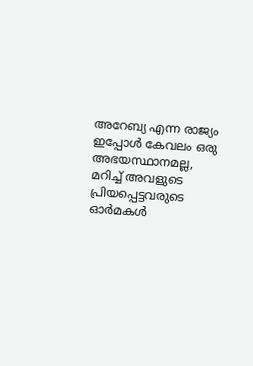അറേബ്യ എന്ന രാജ്യം ഇപ്പോൾ കേവലം ഒരു അഭയസ്ഥാനമല്ല, മറിച്ച് അവളുടെ പ്രിയപ്പെട്ടവരുടെ ഓർമകൾ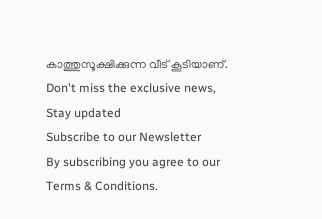കാത്തുസൂക്ഷിക്കുന്ന വീട് കൂടിയാണ്.
Don't miss the exclusive news, Stay updated
Subscribe to our Newsletter
By subscribing you agree to our Terms & Conditions.